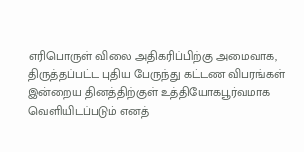எரிபொருள் விலை அதிகரிப்பிற்கு அமைவாக, திருத்தப்பட்ட புதிய பேருந்து கட்டண விபரங்கள் இன்றைய தினத்திற்குள் உத்தியோகபூர்வமாக வெளியிடப்படும் எனத்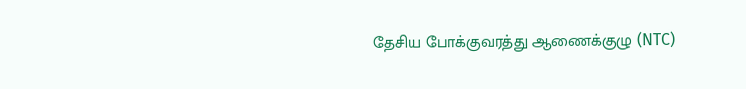தேசிய போக்குவரத்து ஆணைக்குழு (NTC)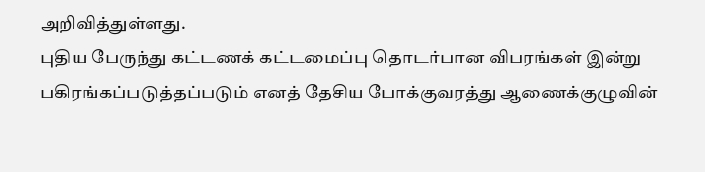அறிவித்துள்ளது.
புதிய பேருந்து கட்டணக் கட்டமைப்பு தொடர்பான விபரங்கள் இன்று பகிரங்கப்படுத்தப்படும் எனத் தேசிய போக்குவரத்து ஆணைக்குழுவின்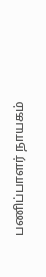பணிப்பாளர் நாயகம்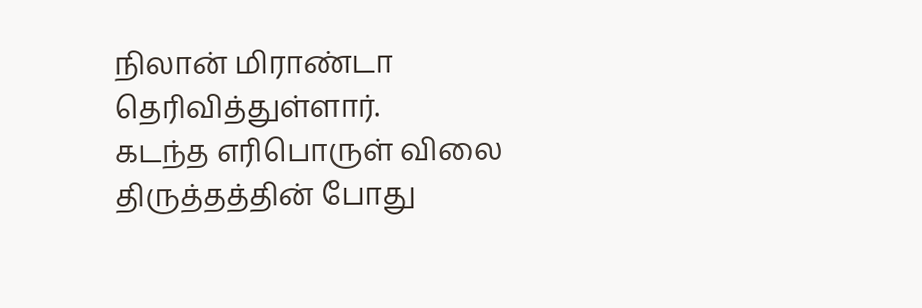நிலான் மிராண்டா தெரிவித்துள்ளார்.
கடந்த எரிபொருள் விலை திருத்தத்தின் போது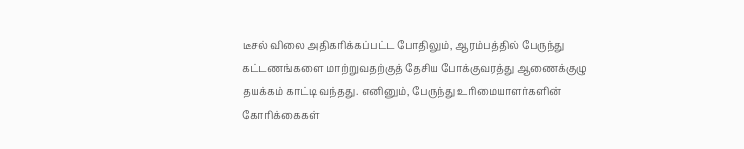டீசல் விலை அதிகரிக்கப்பட்ட போதிலும், ஆரம்பத்தில் பேருந்து கட்டணங்களை மாற்றுவதற்குத் தேசிய போக்குவரத்து ஆணைக்குழு தயக்கம் காட்டி வந்தது. எனினும், பேருந்து உரிமையாளர்களின் கோரிக்கைகள்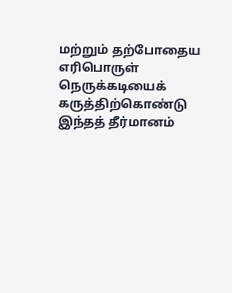மற்றும் தற்போதைய எரிபொருள் நெருக்கடியைக் கருத்திற்கொண்டு இந்தத் தீர்மானம்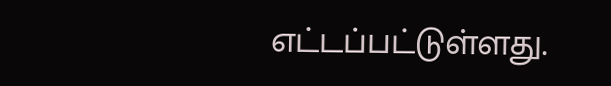எட்டப்பட்டுள்ளது.